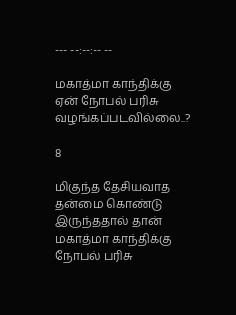--- --:--:-- --

மகாத்மா காந்திக்கு ஏன் நோபல் பரிசு வழங்கப்படவில்லை..?

8

மிகுந்த தேசியவாத தன்மை கொண்டு இருந்ததால் தான் மகாத்மா காந்திக்கு நோபல் பரிசு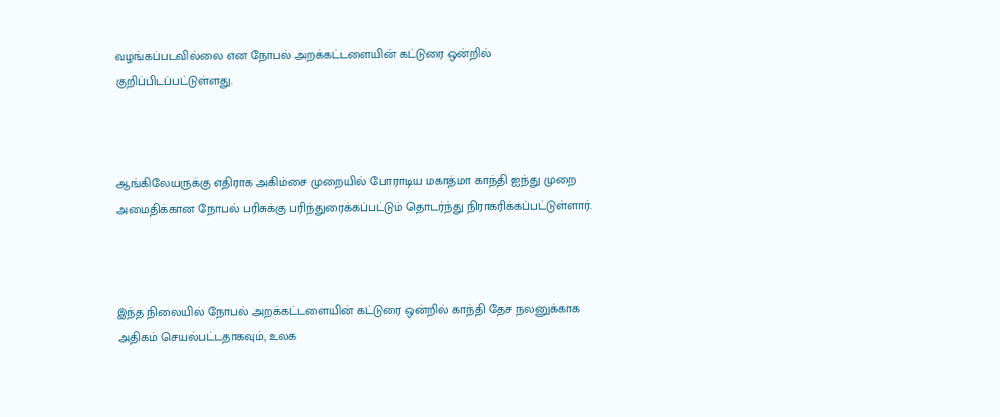வழங்கப்படவில்லை என நோபல் அறக்கட்டளையின் கட்டுரை ஒன்றில் குறிப்பிடப்பட்டுள்ளது.



ஆங்கிலேயருக்கு எதிராக அகிம்சை முறையில் போராடிய மகாத்மா காந்தி ஐந்து முறை அமைதிக்கான நோபல் பரிசுக்கு பரிந்துரைக்கப்பட்டும் தொடர்ந்து நிராகரிக்கப்பட்டுள்ளார்.



இந்த நிலையில் நோபல் அறக்கட்டளையின் கட்டுரை ஒன்றில் காந்தி தேச நலனுக்காக அதிகம் செயல்பட்டதாகவும், உலக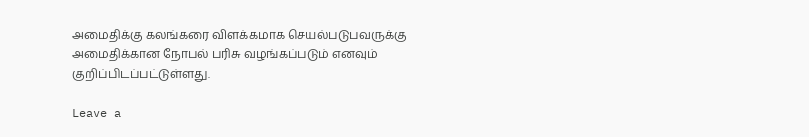அமைதிக்கு கலங்கரை விளக்கமாக செயல்படுபவருக்கு அமைதிக்கான நோபல் பரிசு வழங்கப்படும் எனவும் குறிப்பிடப்பட்டுள்ளது.

Leave a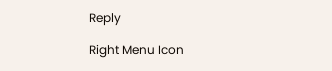Reply

Right Menu Icon